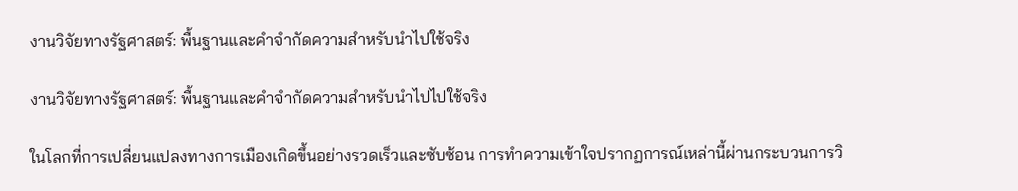งานวิจัยทางรัฐศาสตร์: พื้นฐานและคำจำกัดความสำหรับนำไปใช้จริง

งานวิจัยทางรัฐศาสตร์: พื้นฐานและคำจำกัดความสำหรับนำไปไปใช้จริง

ในโลกที่การเปลี่ยนแปลงทางการเมืองเกิดขึ้นอย่างรวดเร็วและซับซ้อน การทำความเข้าใจปรากฏการณ์เหล่านี้ผ่านกระบวนการวิ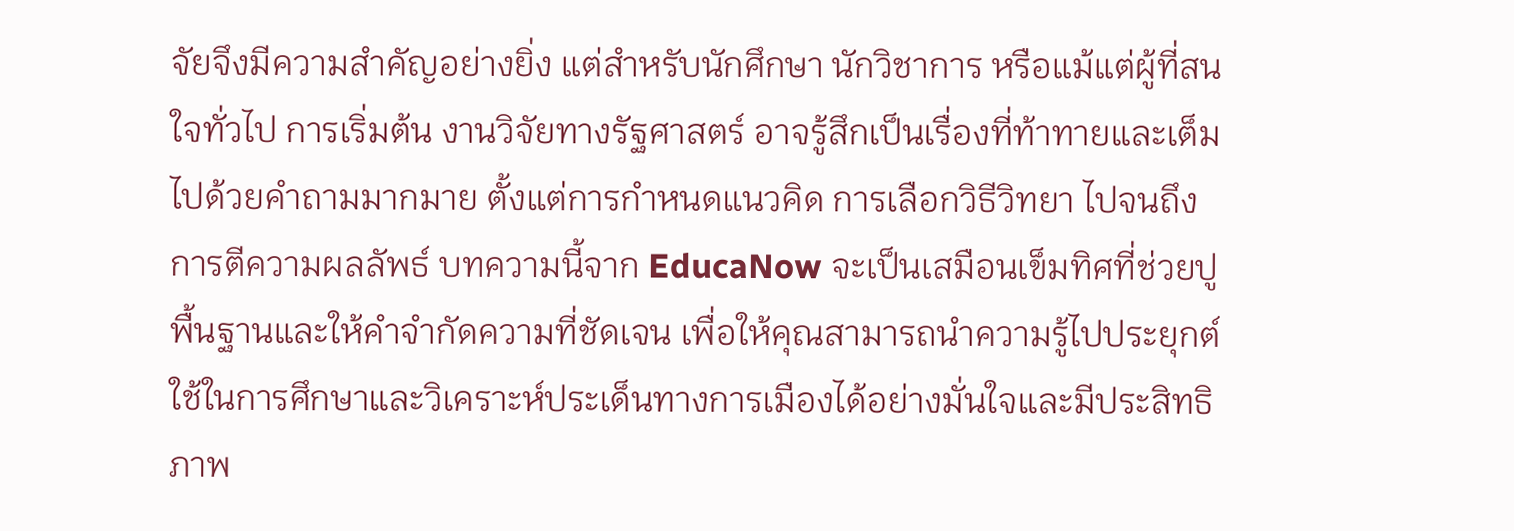จัยจึงมีความสำคัญอย่างยิ่ง แต่สำหรับนักศึกษา นักวิชาการ หรือแม้แต่ผู้ที่สนใจทั่วไป การเริ่มต้น งานวิจัยทางรัฐศาสตร์ อาจรู้สึกเป็นเรื่องที่ท้าทายและเต็มไปด้วยคำถามมากมาย ตั้งแต่การกำหนดแนวคิด การเลือกวิธีวิทยา ไปจนถึงการตีความผลลัพธ์ บทความนี้จาก EducaNow จะเป็นเสมือนเข็มทิศที่ช่วยปูพื้นฐานและให้คำจำกัดความที่ชัดเจน เพื่อให้คุณสามารถนำความรู้ไปประยุกต์ใช้ในการศึกษาและวิเคราะห์ประเด็นทางการเมืองได้อย่างมั่นใจและมีประสิทธิภาพ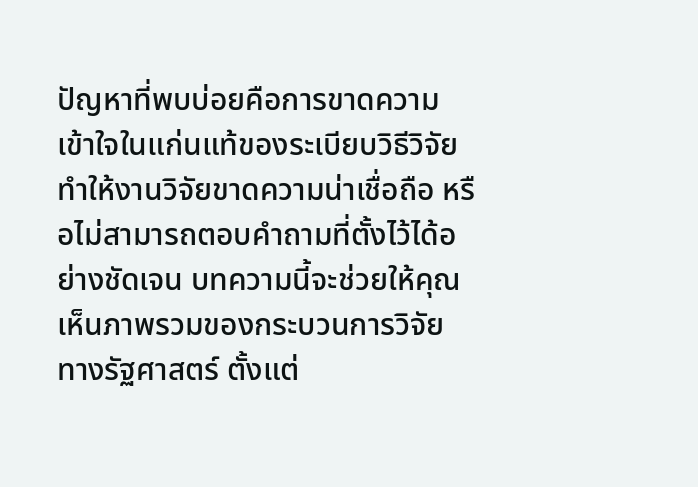ปัญหาที่พบบ่อยคือการขาดความเข้าใจในแก่นแท้ของระเบียบวิธีวิจัย ทำให้งานวิจัยขาดความน่าเชื่อถือ หรือไม่สามารถตอบคำถามที่ตั้งไว้ได้อย่างชัดเจน บทความนี้จะช่วยให้คุณเห็นภาพรวมของกระบวนการวิจัยทางรัฐศาสตร์ ตั้งแต่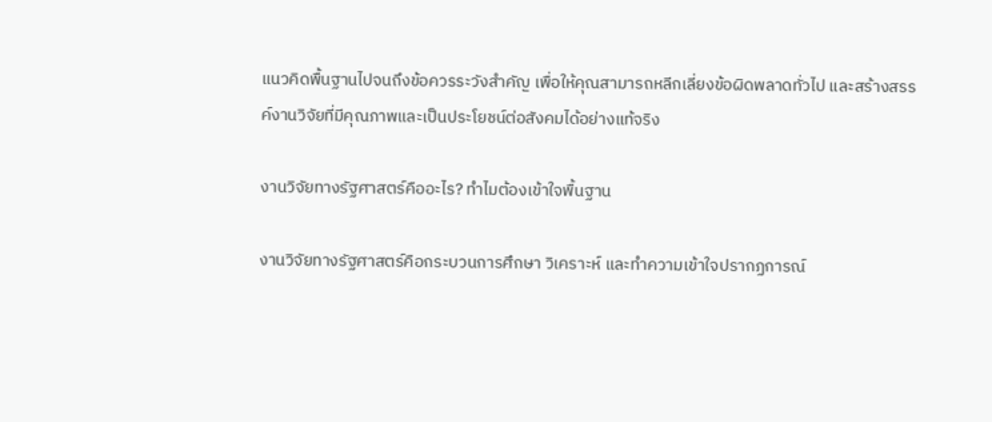แนวคิดพื้นฐานไปจนถึงข้อควรระวังสำคัญ เพื่อให้คุณสามารถหลีกเลี่ยงข้อผิดพลาดทั่วไป และสร้างสรรค์งานวิจัยที่มีคุณภาพและเป็นประโยชน์ต่อสังคมได้อย่างแท้จริง

งานวิจัยทางรัฐศาสตร์คืออะไร? ทำไมต้องเข้าใจพื้นฐาน

งานวิจัยทางรัฐศาสตร์คือกระบวนการศึกษา วิเคราะห์ และทำความเข้าใจปรากฏการณ์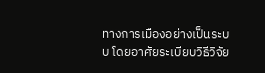ทางการเมืองอย่างเป็นระบบ โดยอาศัยระเบียบวิธีวิจัย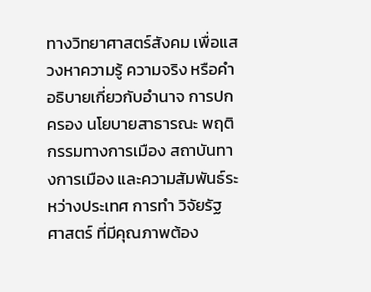ทางวิทยาศาสตร์สังคม เพื่อแสวงหาความรู้ ความจริง หรือคำอธิบายเกี่ยวกับอำนาจ การปกครอง นโยบายสาธารณะ พฤติกรรมทางการเมือง สถาบันทางการเมือง และความสัมพันธ์ระหว่างประเทศ การทำ วิจัยรัฐศาสตร์ ที่มีคุณภาพต้อง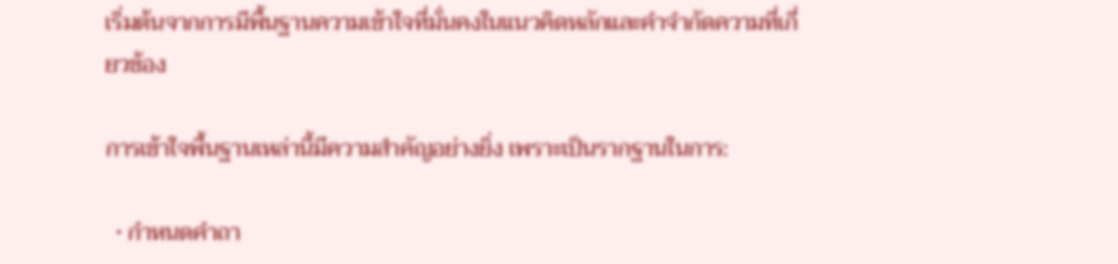เริ่มต้นจากการมีพื้นฐานความเข้าใจที่มั่นคงในแนวคิดหลักและคำจำกัดความที่เกี่ยวข้อง

การเข้าใจพื้นฐานเหล่านี้มีความสำคัญอย่างยิ่ง เพราะเป็นรากฐานในการ:

  • กำหนดคำถา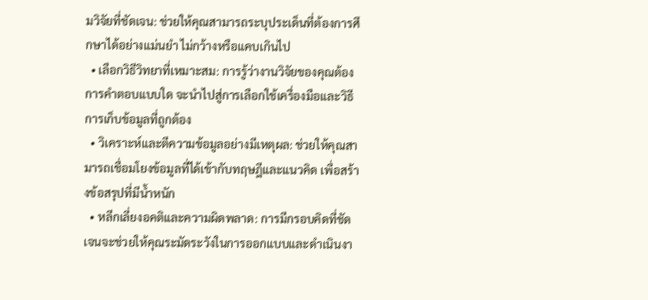มวิจัยที่ชัดเจน: ช่วยให้คุณสามารถระบุประเด็นที่ต้องการศึกษาได้อย่างแม่นยำ ไม่กว้างหรือแคบเกินไป
  • เลือกวิธีวิทยาที่เหมาะสม: การรู้ว่างานวิจัยของคุณต้องการคำตอบแบบใด จะนำไปสู่การเลือกใช้เครื่องมือและวิธีการเก็บข้อมูลที่ถูกต้อง
  • วิเคราะห์และตีความข้อมูลอย่างมีเหตุผล: ช่วยให้คุณสามารถเชื่อมโยงข้อมูลที่ได้เข้ากับทฤษฎีและแนวคิด เพื่อสร้างข้อสรุปที่มีน้ำหนัก
  • หลีกเลี่ยงอคติและความผิดพลาด: การมีกรอบคิดที่ชัดเจนจะช่วยให้คุณระมัดระวังในการออกแบบและดำเนินงา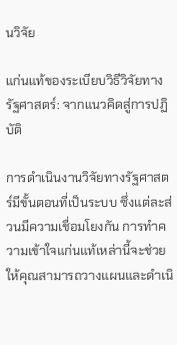นวิจัย

แก่นแท้ของระเบียบวิธีวิจัยทางรัฐศาสตร์: จากแนวคิดสู่การปฏิบัติ

การดำเนินงานวิจัยทางรัฐศาสตร์มีขั้นตอนที่เป็นระบบ ซึ่งแต่ละส่วนมีความเชื่อมโยงกัน การทำความเข้าใจแก่นแท้เหล่านี้จะช่วยให้คุณสามารถวางแผนและดำเนิ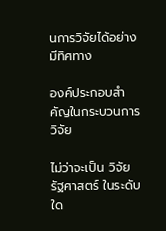นการวิจัยได้อย่างมีทิศทาง

องค์ประกอบสำคัญในกระบวนการวิจัย

ไม่ว่าจะเป็น วิจัย รัฐศาสตร์ ในระดับใด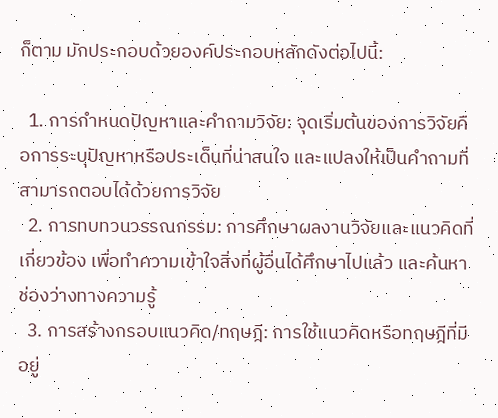ก็ตาม มักประกอบด้วยองค์ประกอบหลักดังต่อไปนี้:

  1. การกำหนดปัญหาและคำถามวิจัย: จุดเริ่มต้นของการวิจัยคือการระบุปัญหาหรือประเด็นที่น่าสนใจ และแปลงให้เป็นคำถามที่สามารถตอบได้ด้วยการวิจัย
  2. การทบทวนวรรณกรรม: การศึกษาผลงานวิจัยและแนวคิดที่เกี่ยวข้อง เพื่อทำความเข้าใจสิ่งที่ผู้อื่นได้ศึกษาไปแล้ว และค้นหาช่องว่างทางความรู้
  3. การสร้างกรอบแนวคิด/ทฤษฎี: การใช้แนวคิดหรือทฤษฎีที่มีอยู่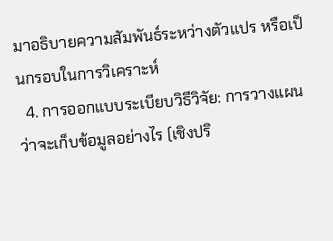มาอธิบายความสัมพันธ์ระหว่างตัวแปร หรือเป็นกรอบในการวิเคราะห์
  4. การออกแบบระเบียบวิธีวิจัย: การวางแผนว่าจะเก็บข้อมูลอย่างไร (เชิงปริ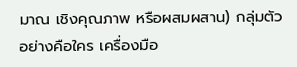มาณ เชิงคุณภาพ หรือผสมผสาน) กลุ่มตัวอย่างคือใคร เครื่องมือ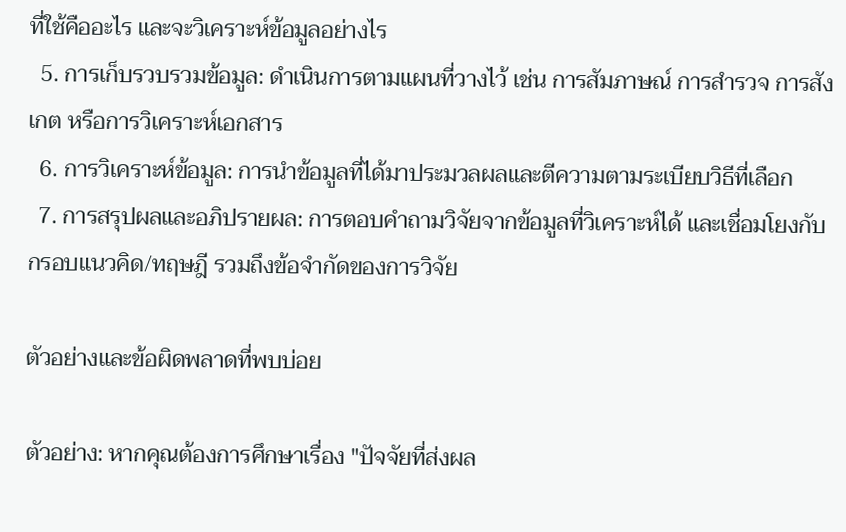ที่ใช้คืออะไร และจะวิเคราะห์ข้อมูลอย่างไร
  5. การเก็บรวบรวมข้อมูล: ดำเนินการตามแผนที่วางไว้ เช่น การสัมภาษณ์ การสำรวจ การสังเกต หรือการวิเคราะห์เอกสาร
  6. การวิเคราะห์ข้อมูล: การนำข้อมูลที่ได้มาประมวลผลและตีความตามระเบียบวิธีที่เลือก
  7. การสรุปผลและอภิปรายผล: การตอบคำถามวิจัยจากข้อมูลที่วิเคราะห์ได้ และเชื่อมโยงกับกรอบแนวคิด/ทฤษฎี รวมถึงข้อจำกัดของการวิจัย

ตัวอย่างและข้อผิดพลาดที่พบบ่อย

ตัวอย่าง: หากคุณต้องการศึกษาเรื่อง "ปัจจัยที่ส่งผล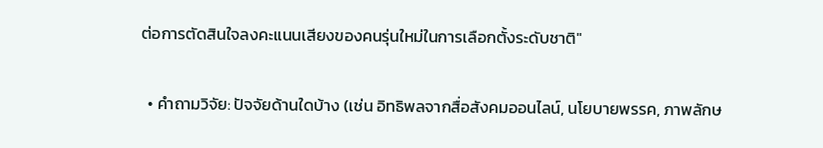ต่อการตัดสินใจลงคะแนนเสียงของคนรุ่นใหม่ในการเลือกตั้งระดับชาติ"

  • คำถามวิจัย: ปัจจัยด้านใดบ้าง (เช่น อิทธิพลจากสื่อสังคมออนไลน์, นโยบายพรรค, ภาพลักษ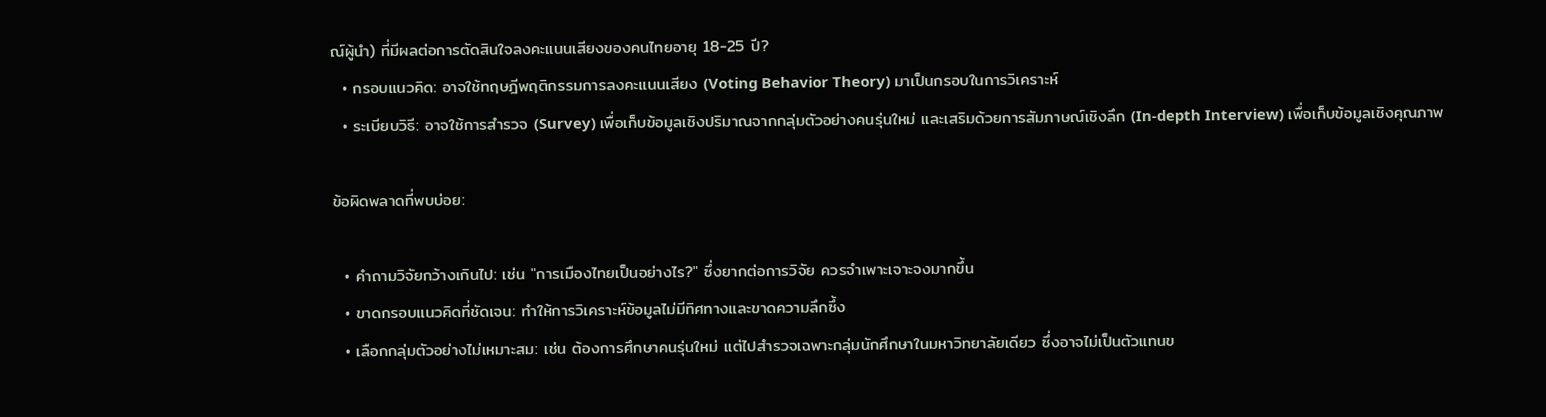ณ์ผู้นำ) ที่มีผลต่อการตัดสินใจลงคะแนนเสียงของคนไทยอายุ 18-25 ปี?
  • กรอบแนวคิด: อาจใช้ทฤษฎีพฤติกรรมการลงคะแนนเสียง (Voting Behavior Theory) มาเป็นกรอบในการวิเคราะห์
  • ระเบียบวิธี: อาจใช้การสำรวจ (Survey) เพื่อเก็บข้อมูลเชิงปริมาณจากกลุ่มตัวอย่างคนรุ่นใหม่ และเสริมด้วยการสัมภาษณ์เชิงลึก (In-depth Interview) เพื่อเก็บข้อมูลเชิงคุณภาพ

ข้อผิดพลาดที่พบบ่อย:

  • คำถามวิจัยกว้างเกินไป: เช่น "การเมืองไทยเป็นอย่างไร?" ซึ่งยากต่อการวิจัย ควรจำเพาะเจาะจงมากขึ้น
  • ขาดกรอบแนวคิดที่ชัดเจน: ทำให้การวิเคราะห์ข้อมูลไม่มีทิศทางและขาดความลึกซึ้ง
  • เลือกกลุ่มตัวอย่างไม่เหมาะสม: เช่น ต้องการศึกษาคนรุ่นใหม่ แต่ไปสำรวจเฉพาะกลุ่มนักศึกษาในมหาวิทยาลัยเดียว ซึ่งอาจไม่เป็นตัวแทนข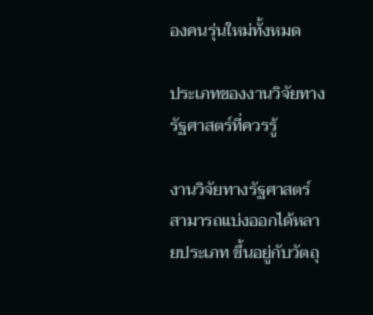องคนรุ่นใหม่ทั้งหมด

ประเภทของงานวิจัยทางรัฐศาสตร์ที่ควรรู้

งานวิจัยทางรัฐศาสตร์สามารถแบ่งออกได้หลายประเภท ขึ้นอยู่กับวัตถุ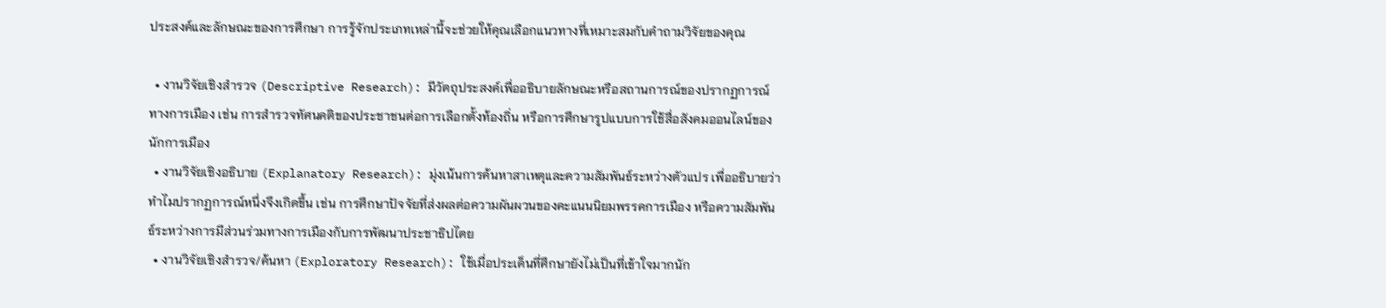ประสงค์และลักษณะของการศึกษา การรู้จักประเภทเหล่านี้จะช่วยให้คุณเลือกแนวทางที่เหมาะสมกับคำถามวิจัยของคุณ

  • งานวิจัยเชิงสำรวจ (Descriptive Research): มีวัตถุประสงค์เพื่ออธิบายลักษณะหรือสถานการณ์ของปรากฏการณ์ทางการเมือง เช่น การสำรวจทัศนคติของประชาชนต่อการเลือกตั้งท้องถิ่น หรือการศึกษารูปแบบการใช้สื่อสังคมออนไลน์ของนักการเมือง
  • งานวิจัยเชิงอธิบาย (Explanatory Research): มุ่งเน้นการค้นหาสาเหตุและความสัมพันธ์ระหว่างตัวแปร เพื่ออธิบายว่าทำไมปรากฏการณ์หนึ่งจึงเกิดขึ้น เช่น การศึกษาปัจจัยที่ส่งผลต่อความผันผวนของคะแนนนิยมพรรคการเมือง หรือความสัมพันธ์ระหว่างการมีส่วนร่วมทางการเมืองกับการพัฒนาประชาธิปไตย
  • งานวิจัยเชิงสำรวจ/ค้นหา (Exploratory Research): ใช้เมื่อประเด็นที่ศึกษายังไม่เป็นที่เข้าใจมากนัก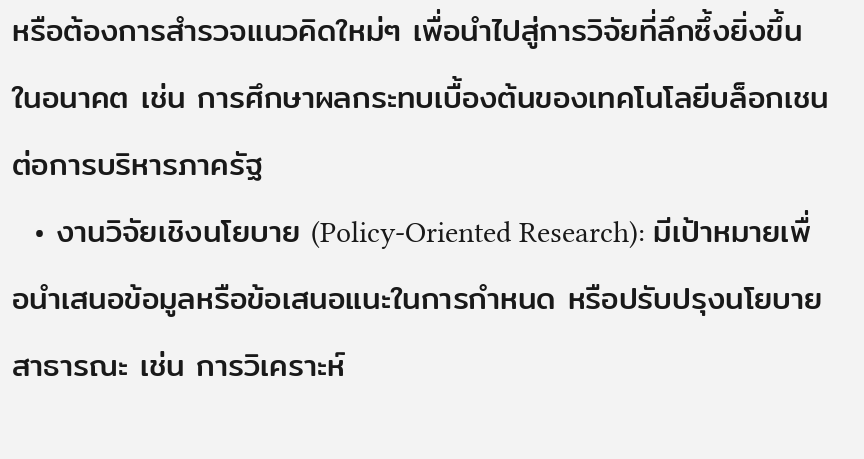หรือต้องการสำรวจแนวคิดใหม่ๆ เพื่อนำไปสู่การวิจัยที่ลึกซึ้งยิ่งขึ้นในอนาคต เช่น การศึกษาผลกระทบเบื้องต้นของเทคโนโลยีบล็อกเชนต่อการบริหารภาครัฐ
  • งานวิจัยเชิงนโยบาย (Policy-Oriented Research): มีเป้าหมายเพื่อนำเสนอข้อมูลหรือข้อเสนอแนะในการกำหนด หรือปรับปรุงนโยบายสาธารณะ เช่น การวิเคราะห์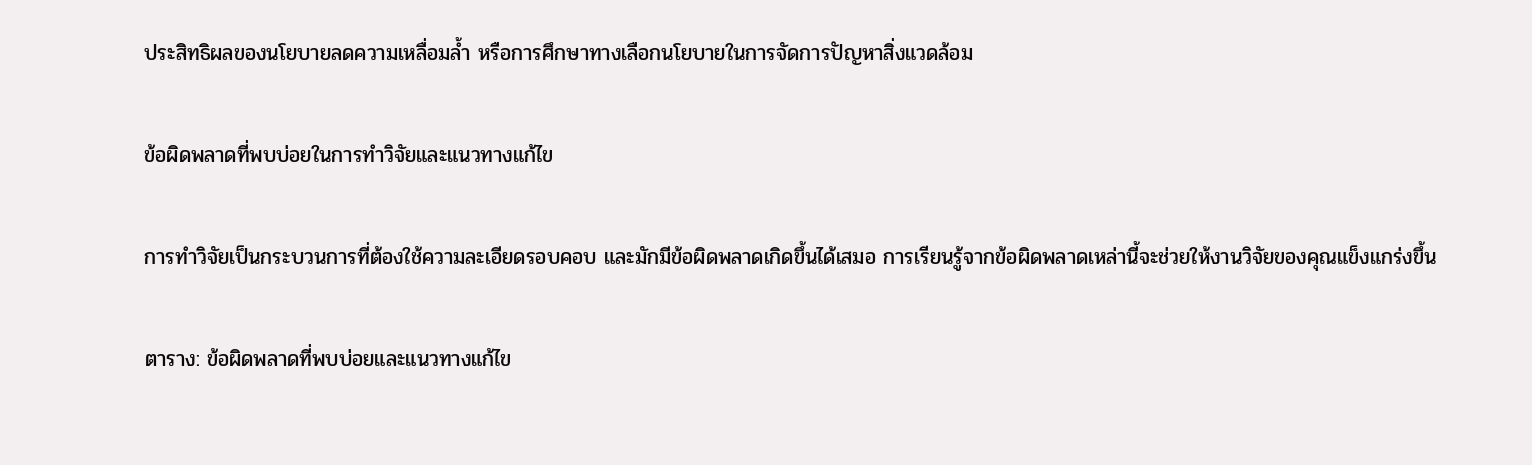ประสิทธิผลของนโยบายลดความเหลื่อมล้ำ หรือการศึกษาทางเลือกนโยบายในการจัดการปัญหาสิ่งแวดล้อม

ข้อผิดพลาดที่พบบ่อยในการทำวิจัยและแนวทางแก้ไข

การทำวิจัยเป็นกระบวนการที่ต้องใช้ความละเอียดรอบคอบ และมักมีข้อผิดพลาดเกิดขึ้นได้เสมอ การเรียนรู้จากข้อผิดพลาดเหล่านี้จะช่วยให้งานวิจัยของคุณแข็งแกร่งขึ้น

ตาราง: ข้อผิดพลาดที่พบบ่อยและแนวทางแก้ไข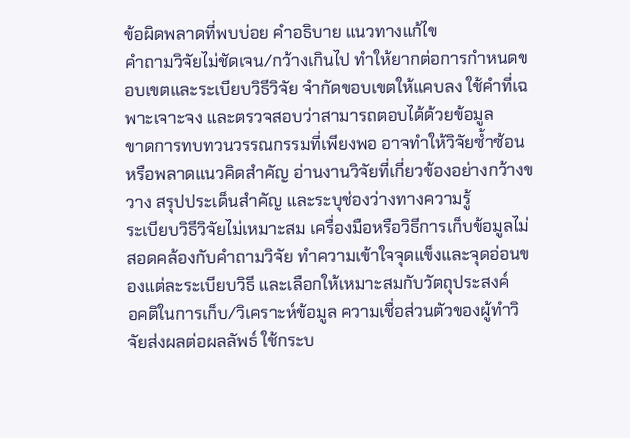ข้อผิดพลาดที่พบบ่อย คำอธิบาย แนวทางแก้ไข
คำถามวิจัยไม่ชัดเจน/กว้างเกินไป ทำให้ยากต่อการกำหนดขอบเขตและระเบียบวิธีวิจัย จำกัดขอบเขตให้แคบลง ใช้คำที่เฉพาะเจาะจง และตรวจสอบว่าสามารถตอบได้ด้วยข้อมูล
ขาดการทบทวนวรรณกรรมที่เพียงพอ อาจทำให้วิจัยซ้ำซ้อน หรือพลาดแนวคิดสำคัญ อ่านงานวิจัยที่เกี่ยวข้องอย่างกว้างขวาง สรุปประเด็นสำคัญ และระบุช่องว่างทางความรู้
ระเบียบวิธีวิจัยไม่เหมาะสม เครื่องมือหรือวิธีการเก็บข้อมูลไม่สอดคล้องกับคำถามวิจัย ทำความเข้าใจจุดแข็งและจุดอ่อนของแต่ละระเบียบวิธี และเลือกให้เหมาะสมกับวัตถุประสงค์
อคติในการเก็บ/วิเคราะห์ข้อมูล ความเชื่อส่วนตัวของผู้ทำวิจัยส่งผลต่อผลลัพธ์ ใช้กระบ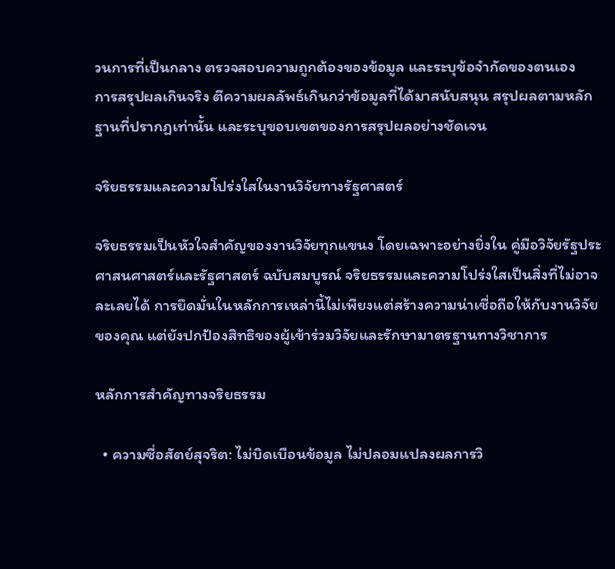วนการที่เป็นกลาง ตรวจสอบความถูกต้องของข้อมูล และระบุข้อจำกัดของตนเอง
การสรุปผลเกินจริง ตีความผลลัพธ์เกินกว่าข้อมูลที่ได้มาสนับสนุน สรุปผลตามหลักฐานที่ปรากฏเท่านั้น และระบุขอบเขตของการสรุปผลอย่างชัดเจน

จริยธรรมและความโปร่งใสในงานวิจัยทางรัฐศาสตร์

จริยธรรมเป็นหัวใจสำคัญของงานวิจัยทุกแขนง โดยเฉพาะอย่างยิ่งใน คู่มือวิจัยรัฐประศาสนศาสตร์และรัฐศาสตร์ ฉบับสมบูรณ์ จริยธรรมและความโปร่งใสเป็นสิ่งที่ไม่อาจละเลยได้ การยึดมั่นในหลักการเหล่านี้ไม่เพียงแต่สร้างความน่าเชื่อถือให้กับงานวิจัยของคุณ แต่ยังปกป้องสิทธิของผู้เข้าร่วมวิจัยและรักษามาตรฐานทางวิชาการ

หลักการสำคัญทางจริยธรรม

  • ความซื่อสัตย์สุจริต: ไม่บิดเบือนข้อมูล ไม่ปลอมแปลงผลการวิ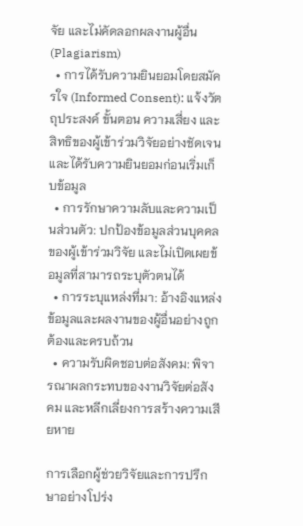จัย และไม่คัดลอกผลงานผู้อื่น (Plagiarism)
  • การได้รับความยินยอมโดยสมัครใจ (Informed Consent): แจ้งวัตถุประสงค์ ขั้นตอน ความเสี่ยง และสิทธิของผู้เข้าร่วมวิจัยอย่างชัดเจน และได้รับความยินยอมก่อนเริ่มเก็บข้อมูล
  • การรักษาความลับและความเป็นส่วนตัว: ปกป้องข้อมูลส่วนบุคคลของผู้เข้าร่วมวิจัย และไม่เปิดเผยข้อมูลที่สามารถระบุตัวตนได้
  • การระบุแหล่งที่มา: อ้างอิงแหล่งข้อมูลและผลงานของผู้อื่นอย่างถูกต้องและครบถ้วน
  • ความรับผิดชอบต่อสังคม: พิจารณาผลกระทบของงานวิจัยต่อสังคม และหลีกเลี่ยงการสร้างความเสียหาย

การเลือกผู้ช่วยวิจัยและการปรึกษาอย่างโปร่ง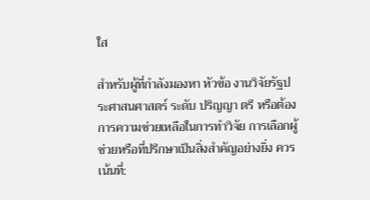ใส

สำหรับผู้ที่กำลังมองหา หัวข้อ งานวิจัยรัฐประศาสนศาสตร์ ระดับ ปริญญา ตรี หรือต้องการความช่วยเหลือในการทำวิจัย การเลือกผู้ช่วยหรือที่ปรึกษาเป็นสิ่งสำคัญอย่างยิ่ง ควรเน้นที่: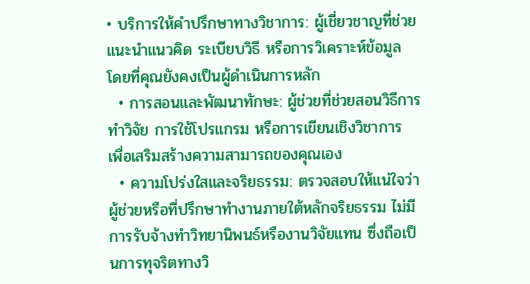• บริการให้คำปรึกษาทางวิชาการ: ผู้เชี่ยวชาญที่ช่วยแนะนำแนวคิด ระเบียบวิธี หรือการวิเคราะห์ข้อมูล โดยที่คุณยังคงเป็นผู้ดำเนินการหลัก
  • การสอนและพัฒนาทักษะ: ผู้ช่วยที่ช่วยสอนวิธีการทำวิจัย การใช้โปรแกรม หรือการเขียนเชิงวิชาการ เพื่อเสริมสร้างความสามารถของคุณเอง
  • ความโปร่งใสและจริยธรรม: ตรวจสอบให้แน่ใจว่าผู้ช่วยหรือที่ปรึกษาทำงานภายใต้หลักจริยธรรม ไม่มีการรับจ้างทำวิทยานิพนธ์หรืองานวิจัยแทน ซึ่งถือเป็นการทุจริตทางวิ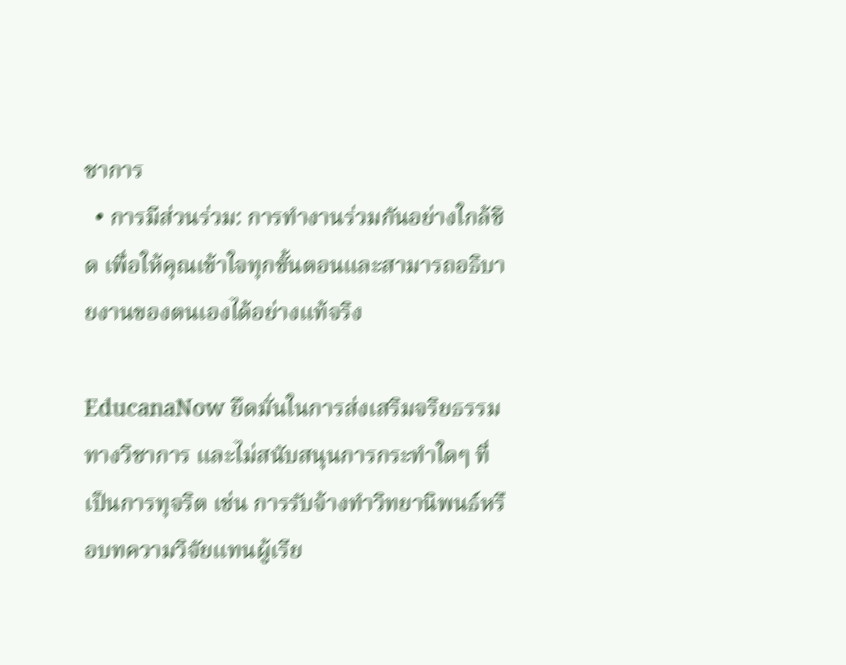ชาการ
  • การมีส่วนร่วม: การทำงานร่วมกันอย่างใกล้ชิด เพื่อให้คุณเข้าใจทุกขั้นตอนและสามารถอธิบายงานของตนเองได้อย่างแท้จริง

EducanaNow ยึดมั่นในการส่งเสริมจริยธรรมทางวิชาการ และไม่สนับสนุนการกระทำใดๆ ที่เป็นการทุจริต เช่น การรับจ้างทำวิทยานิพนธ์หรือบทความวิจัยแทนผู้เรีย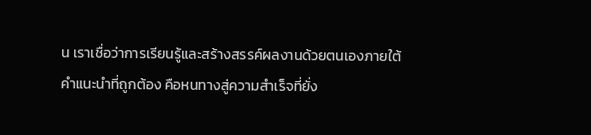น เราเชื่อว่าการเรียนรู้และสร้างสรรค์ผลงานด้วยตนเองภายใต้คำแนะนำที่ถูกต้อง คือหนทางสู่ความสำเร็จที่ยั่ง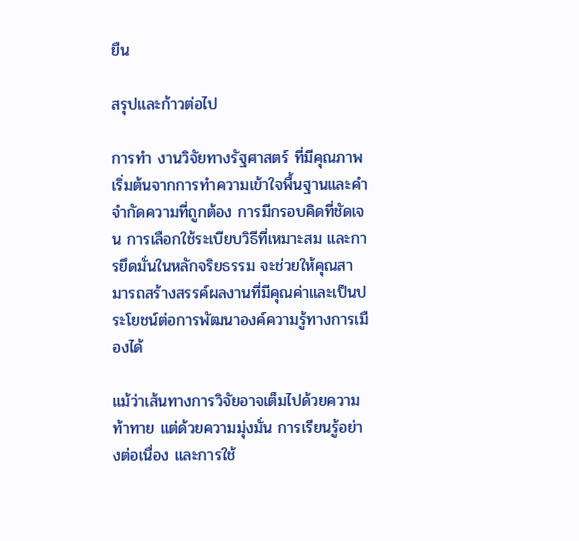ยืน

สรุปและก้าวต่อไป

การทำ งานวิจัยทางรัฐศาสตร์ ที่มีคุณภาพเริ่มต้นจากการทำความเข้าใจพื้นฐานและคำจำกัดความที่ถูกต้อง การมีกรอบคิดที่ชัดเจน การเลือกใช้ระเบียบวิธีที่เหมาะสม และการยึดมั่นในหลักจริยธรรม จะช่วยให้คุณสามารถสร้างสรรค์ผลงานที่มีคุณค่าและเป็นประโยชน์ต่อการพัฒนาองค์ความรู้ทางการเมืองได้

แม้ว่าเส้นทางการวิจัยอาจเต็มไปด้วยความท้าทาย แต่ด้วยความมุ่งมั่น การเรียนรู้อย่างต่อเนื่อง และการใช้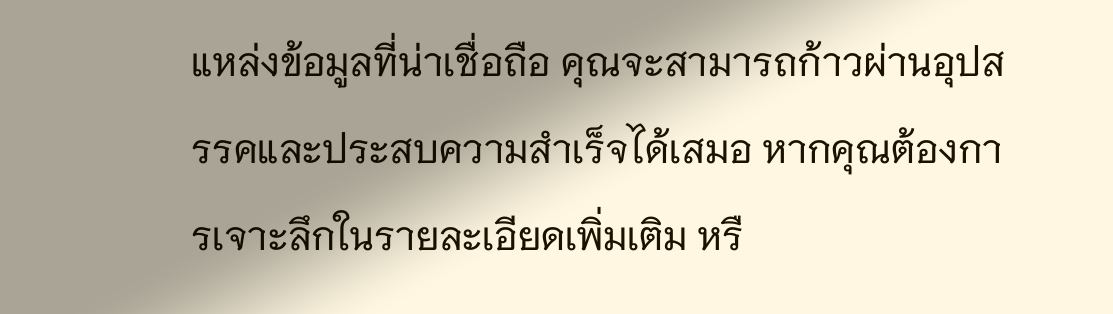แหล่งข้อมูลที่น่าเชื่อถือ คุณจะสามารถก้าวผ่านอุปสรรคและประสบความสำเร็จได้เสมอ หากคุณต้องการเจาะลึกในรายละเอียดเพิ่มเติม หรื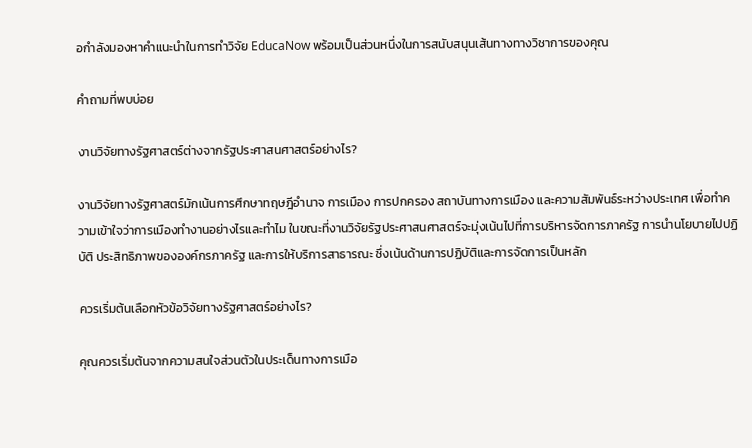อกำลังมองหาคำแนะนำในการทำวิจัย EducaNow พร้อมเป็นส่วนหนึ่งในการสนับสนุนเส้นทางทางวิชาการของคุณ

คำถามที่พบบ่อย

งานวิจัยทางรัฐศาสตร์ต่างจากรัฐประศาสนศาสตร์อย่างไร?

งานวิจัยทางรัฐศาสตร์มักเน้นการศึกษาทฤษฎีอำนาจ การเมือง การปกครอง สถาบันทางการเมือง และความสัมพันธ์ระหว่างประเทศ เพื่อทำความเข้าใจว่าการเมืองทำงานอย่างไรและทำไม ในขณะที่งานวิจัยรัฐประศาสนศาสตร์จะมุ่งเน้นไปที่การบริหารจัดการภาครัฐ การนำนโยบายไปปฏิบัติ ประสิทธิภาพขององค์กรภาครัฐ และการให้บริการสาธารณะ ซึ่งเน้นด้านการปฏิบัติและการจัดการเป็นหลัก

ควรเริ่มต้นเลือกหัวข้อวิจัยทางรัฐศาสตร์อย่างไร?

คุณควรเริ่มต้นจากความสนใจส่วนตัวในประเด็นทางการเมือ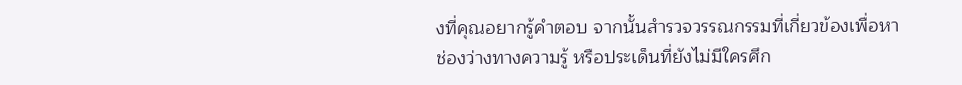งที่คุณอยากรู้คำตอบ จากนั้นสำรวจวรรณกรรมที่เกี่ยวข้องเพื่อหาช่องว่างทางความรู้ หรือประเด็นที่ยังไม่มีใครศึก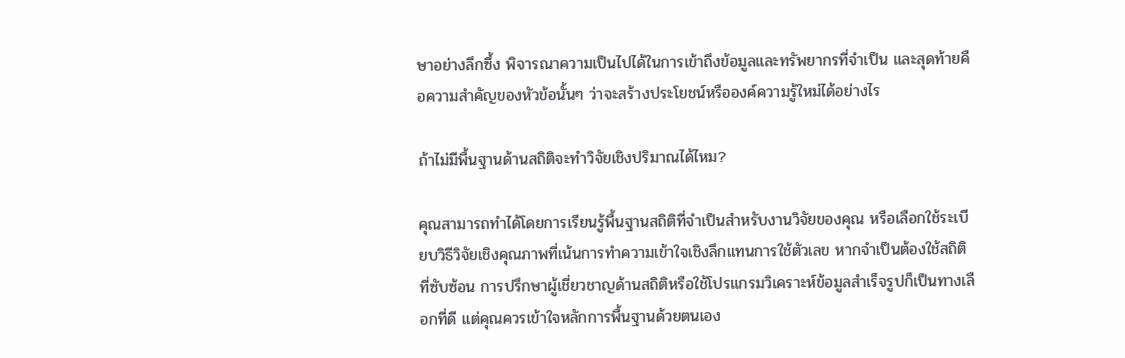ษาอย่างลึกซึ้ง พิจารณาความเป็นไปได้ในการเข้าถึงข้อมูลและทรัพยากรที่จำเป็น และสุดท้ายคือความสำคัญของหัวข้อนั้นๆ ว่าจะสร้างประโยชน์หรือองค์ความรู้ใหม่ได้อย่างไร

ถ้าไม่มีพื้นฐานด้านสถิติจะทำวิจัยเชิงปริมาณได้ไหม?

คุณสามารถทำได้โดยการเรียนรู้พื้นฐานสถิติที่จำเป็นสำหรับงานวิจัยของคุณ หรือเลือกใช้ระเบียบวิธีวิจัยเชิงคุณภาพที่เน้นการทำความเข้าใจเชิงลึกแทนการใช้ตัวเลข หากจำเป็นต้องใช้สถิติที่ซับซ้อน การปรึกษาผู้เชี่ยวชาญด้านสถิติหรือใช้โปรแกรมวิเคราะห์ข้อมูลสำเร็จรูปก็เป็นทางเลือกที่ดี แต่คุณควรเข้าใจหลักการพื้นฐานด้วยตนเอง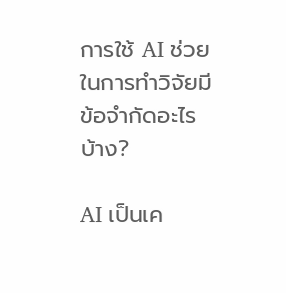การใช้ AI ช่วยในการทำวิจัยมีข้อจำกัดอะไรบ้าง?

AI เป็นเค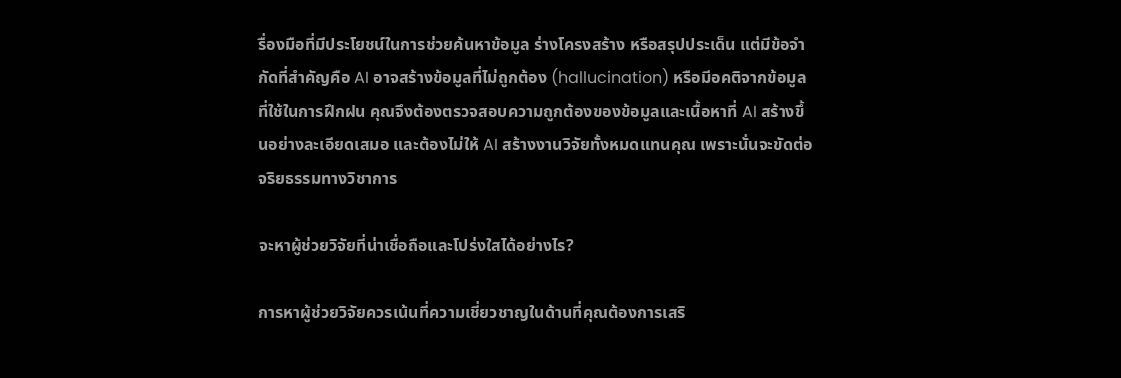รื่องมือที่มีประโยชน์ในการช่วยค้นหาข้อมูล ร่างโครงสร้าง หรือสรุปประเด็น แต่มีข้อจำกัดที่สำคัญคือ AI อาจสร้างข้อมูลที่ไม่ถูกต้อง (hallucination) หรือมีอคติจากข้อมูลที่ใช้ในการฝึกฝน คุณจึงต้องตรวจสอบความถูกต้องของข้อมูลและเนื้อหาที่ AI สร้างขึ้นอย่างละเอียดเสมอ และต้องไม่ให้ AI สร้างงานวิจัยทั้งหมดแทนคุณ เพราะนั่นจะขัดต่อจริยธรรมทางวิชาการ

จะหาผู้ช่วยวิจัยที่น่าเชื่อถือและโปร่งใสได้อย่างไร?

การหาผู้ช่วยวิจัยควรเน้นที่ความเชี่ยวชาญในด้านที่คุณต้องการเสริ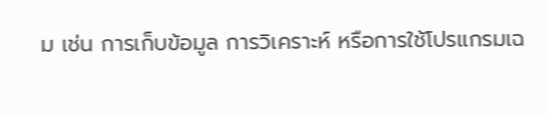ม เช่น การเก็บข้อมูล การวิเคราะห์ หรือการใช้โปรแกรมเฉ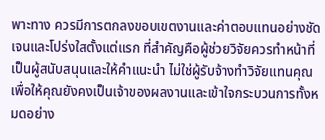พาะทาง ควรมีการตกลงขอบเขตงานและค่าตอบแทนอย่างชัดเจนและโปร่งใสตั้งแต่แรก ที่สำคัญคือผู้ช่วยวิจัยควรทำหน้าที่เป็นผู้สนับสนุนและให้คำแนะนำ ไม่ใช่ผู้รับจ้างทำวิจัยแทนคุณ เพื่อให้คุณยังคงเป็นเจ้าของผลงานและเข้าใจกระบวนการทั้งหมดอย่าง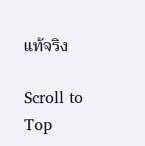แท้จริง

Scroll to Top